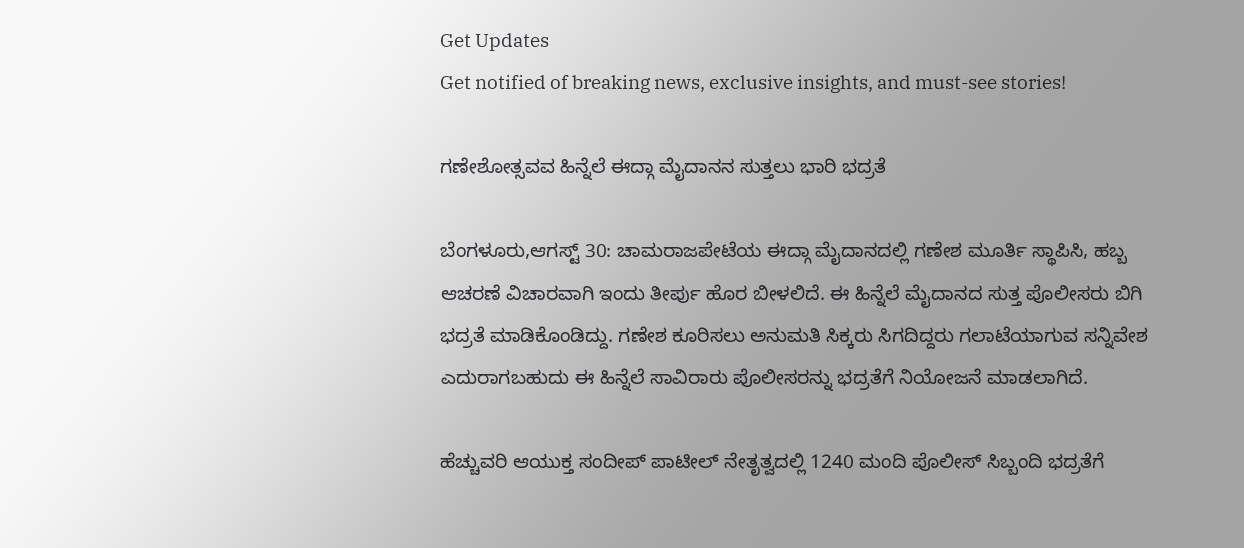Get Updates
Get notified of breaking news, exclusive insights, and must-see stories!

ಗಣೇಶೋತ್ಸವವ ಹಿನ್ನೆಲೆ ಈದ್ಗಾ ಮೈದಾನನ ಸುತ್ತಲು ಭಾರಿ ಭದ್ರತೆ

ಬೆಂಗಳೂರು,ಆಗಸ್ಟ್ 30: ಚಾಮರಾಜಪೇಟೆಯ ಈದ್ಗಾ ಮೈದಾನದಲ್ಲಿ ಗಣೇಶ ಮೂರ್ತಿ ಸ್ಥಾಪಿಸಿ, ಹಬ್ಬ ಆಚರಣೆ ವಿಚಾರವಾಗಿ ಇಂದು ತೀರ್ಪು ಹೊರ ಬೀಳಲಿದೆ. ಈ ಹಿನ್ನೆಲೆ ಮೈದಾನದ ಸುತ್ತ ಪೊಲೀಸರು ಬಿಗಿ ಭದ್ರತೆ ಮಾಡಿಕೊಂಡಿದ್ದು. ಗಣೇಶ ಕೂರಿಸಲು ಅನುಮತಿ ಸಿಕ್ಕರು ಸಿಗದಿದ್ದರು ಗಲಾಟೆಯಾಗುವ ಸನ್ನಿವೇಶ ಎದುರಾಗಬಹುದು ಈ ಹಿನ್ನೆಲೆ ಸಾವಿರಾರು ಪೊಲೀಸರನ್ನು ಭದ್ರತೆಗೆ ನಿಯೋಜನೆ ಮಾಡಲಾಗಿದೆ.

ಹೆಚ್ಚುವರಿ ಆಯುಕ್ತ ಸಂದೀಪ್ ಪಾಟೀಲ್ ನೇತೃತ್ವದಲ್ಲಿ 1240 ಮಂದಿ ಪೊಲೀಸ್ ಸಿಬ್ಬಂದಿ ಭದ್ರತೆಗೆ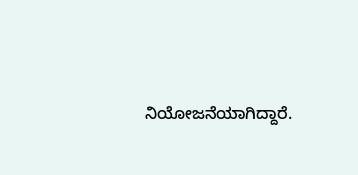ನಿಯೋಜನೆಯಾಗಿದ್ದಾರೆ.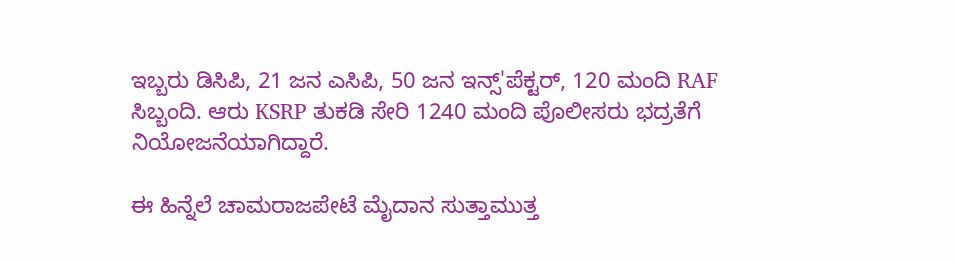ಇಬ್ಬರು ಡಿಸಿಪಿ, 21 ಜನ ಎಸಿಪಿ, 50 ಜನ ಇನ್ಸ್'ಪೆಕ್ಟರ್, 120 ಮಂದಿ RAF ಸಿಬ್ಬಂದಿ. ಆರು KSRP ತುಕಡಿ ಸೇರಿ 1240 ಮಂದಿ ಪೊಲೀಸರು ಭದ್ರತೆಗೆ ನಿಯೋಜನೆಯಾಗಿದ್ದಾರೆ.

ಈ ಹಿನ್ನೆಲೆ ಚಾಮರಾಜಪೇಟೆ ಮೈದಾನ ಸುತ್ತಾಮುತ್ತ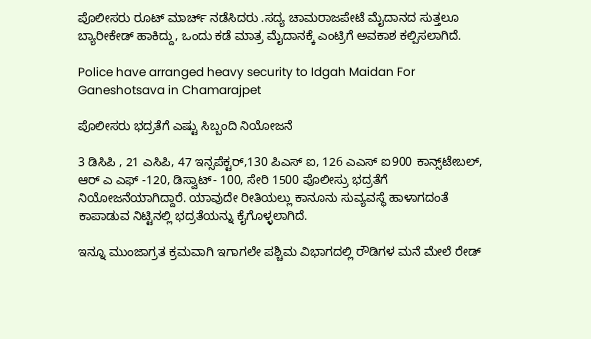ಪೊಲೀಸರು ರೂಟ್ ಮಾರ್ಚ್ ನಡೆಸಿದರು .ಸದ್ಯ ಚಾಮರಾಜಪೇಟೆ ಮೈದಾನದ ಸುತ್ತಲೂ ಬ್ಯಾರೀಕೇಡ್ ಹಾಕಿದ್ದು, ಒಂದು ಕಡೆ ಮಾತ್ರ ಮೈದಾನಕ್ಕೆ ಎಂಟ್ರಿಗೆ ಅವಕಾಶ ಕಲ್ಪಿಸಲಾಗಿದೆ.

Police have arranged heavy security to Idgah Maidan For Ganeshotsava in Chamarajpet

ಪೊಲೀಸರು ಭದ್ರತೆಗೆ ಎಷ್ಟು ಸಿಬ್ಬಂದಿ ನಿಯೋಜನೆ

3 ಡಿಸಿಪಿ , 21 ಎಸಿಪಿ, 47 ಇನ್ಸಪೆಕ್ಟರ್,130 ಪಿಎಸ್ ಐ, 126 ಎಎಸ್ ಐ900 ಕಾನ್ಸ್‌ಟೇಬಲ್, ಆರ್ ಎ ಎಫ್ -120, ಡಿಸ್ವಾಟ್- 100, ಸೇರಿ 1500 ಪೊಲೀಸ್ರು ಭದ್ರತೆಗೆ ನಿಯೋಜನೆಯಾಗಿದ್ದಾರೆ. ಯಾವುದೇ ರೀತಿಯಲ್ಲು ಕಾನೂನು ಸುವ್ಯವಸ್ಥೆ ಹಾಳಾಗದಂತೆ ಕಾಪಾಡುವ ನಿಟ್ಟಿನಲ್ಲಿ ಭದ್ರತೆಯನ್ನು ಕೈಗೊಳ್ಳಲಾಗಿದೆ.

ಇನ್ನೂ ಮುಂಜಾಗ್ರತ ಕ್ರಮವಾಗಿ ಇಗಾಗಲೇ ಪಶ್ಚಿಮ ವಿಭಾಗದಲ್ಲಿ ರೌಡಿಗಳ ಮನೆ ಮೇಲೆ ರೇಡ್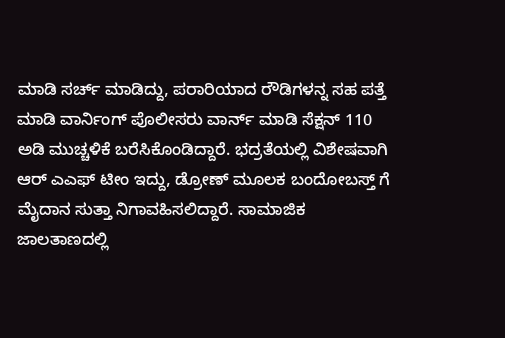ಮಾಡಿ ಸರ್ಚ್ ಮಾಡಿದ್ದು, ಪರಾರಿಯಾದ ರೌಡಿಗಳನ್ನ ಸಹ ಪತ್ತೆ ಮಾಡಿ ವಾರ್ನಿಂಗ್ ಪೊಲೀಸರು ವಾರ್ನ್ ಮಾಡಿ ಸೆಕ್ಷನ್ 110 ಅಡಿ ಮುಚ್ಚಳಿಕೆ ಬರೆಸಿಕೊಂಡಿದ್ದಾರೆ. ಭದ್ರತೆಯಲ್ಲಿ ವಿಶೇಷವಾಗಿ ಆರ್ ಎಎಫ್ ಟೀಂ ಇದ್ದು, ಡ್ರೋಣ್ ಮೂಲಕ ಬಂದೋಬಸ್ತ್ ಗೆ ಮೈದಾನ ಸುತ್ತಾ ನಿಗಾವಹಿಸಲಿದ್ದಾರೆ. ಸಾಮಾಜಿಕ ಜಾಲತಾಣದಲ್ಲಿ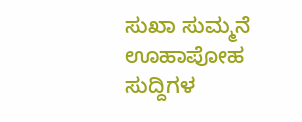ಸುಖಾ ಸುಮ್ಮನೆ ಊಹಾಪೋಹ ಸುದ್ದಿಗಳ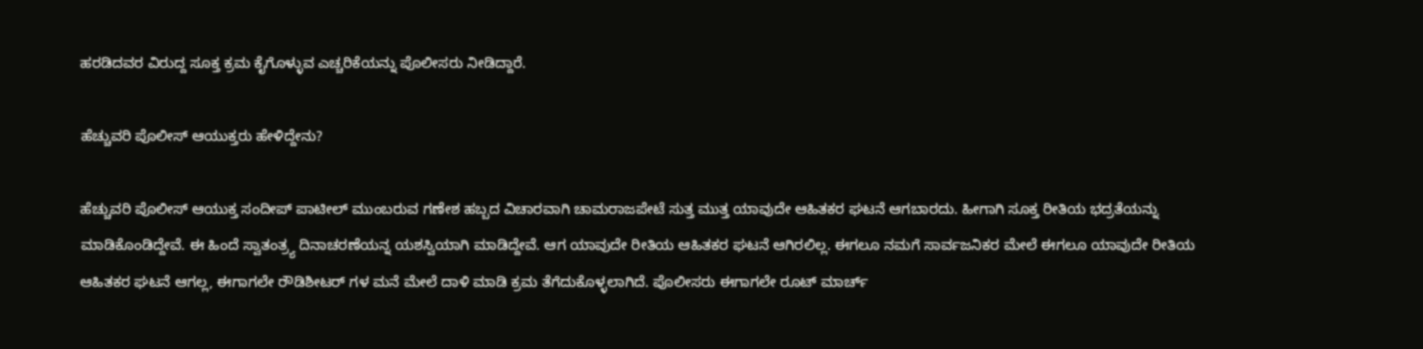ಹರಡಿದವರ ವಿರುದ್ದ ಸೂಕ್ತ ಕ್ರಮ ಕೈಗೊಳ್ಳುವ ಎಚ್ಚರಿಕೆಯನ್ನು ಪೊಲೀಸರು ನೀಡಿದ್ದಾರೆ‌.

ಹೆಚ್ಚುವರಿ ಪೊಲೀಸ್ ಆಯುಕ್ತರು ಹೇಳಿದ್ದೇನು?

ಹೆಚ್ಚುವರಿ ಪೊಲೀಸ್ ಆಯುಕ್ತ ಸಂದೀಪ್ ಪಾಟೀಲ್ ಮುಂಬರುವ ಗಣೇಶ ಹಬ್ಬದ ವಿಚಾರವಾಗಿ ಚಾಮರಾಜಪೇಟೆ ಸುತ್ತ ಮುತ್ತ ಯಾವುದೇ ಆಹಿತಕರ ಘಟನೆ ಆಗಬಾರದು. ಹೀಗಾಗಿ ಸೂಕ್ತ ರೀತಿಯ ಭದ್ರತೆಯನ್ನು ಮಾಡಿಕೊಂಡಿದ್ದೇವೆ. ಈ ಹಿಂದೆ ಸ್ವಾತಂತ್ರ್ಯ ದಿನಾಚರಣೆಯನ್ನ ಯಶಸ್ವಿಯಾಗಿ ಮಾಡಿದ್ದೇವೆ. ಆಗ ಯಾವುದೇ ರೀತಿಯ ಆಹಿತಕರ ಘಟನೆ ಆಗಿರಲಿಲ್ಲ. ಈಗಲೂ ನಮಗೆ ಸಾರ್ವಜನಿಕರ ಮೇಲೆ ಈಗಲೂ ಯಾವುದೇ ರೀತಿಯ ಆಹಿತಕರ ಘಟನೆ ಆಗಲ್ಲ, ಈಗಾಗಲೇ ರೌಡಿಶೀಟರ್ ಗಳ ಮನೆ ಮೇಲೆ ದಾಳಿ ಮಾಡಿ ಕ್ರಮ ತೆಗೆದುಕೊಳ್ಳಲಾಗಿದೆ. ಪೊಲೀಸರು ಈಗಾಗಲೇ ರೂಟ್ ಮಾರ್ಚ್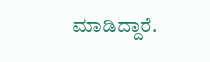ಮಾಡಿದ್ದಾರೆ.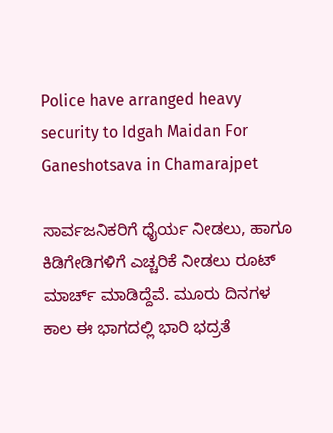Police have arranged heavy security to Idgah Maidan For Ganeshotsava in Chamarajpet

ಸಾರ್ವಜನಿಕರಿಗೆ ಧೈರ್ಯ ನೀಡಲು, ಹಾಗೂ ಕಿಡಿಗೇಡಿಗಳಿಗೆ ಎಚ್ಚರಿಕೆ ನೀಡಲು ರೂಟ್ ಮಾರ್ಚ್ ಮಾಡಿದ್ದೆವೆ. ಮೂರು ದಿನಗಳ ಕಾಲ ಈ ಭಾಗದಲ್ಲಿ ಭಾರಿ ಭದ್ರತೆ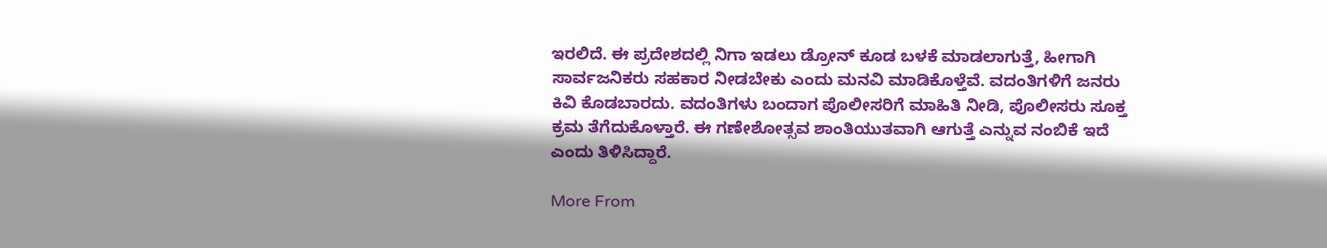ಇರಲಿದೆ. ಈ ಪ್ರದೇಶದಲ್ಲಿ ನಿಗಾ ಇಡಲು ಡ್ರೋನ್ ಕೂಡ ಬಳಕೆ ಮಾಡಲಾಗುತ್ತೆ, ಹೀಗಾಗಿ ಸಾರ್ವಜನಿಕರು ಸಹಕಾರ ನೀಡಬೇಕು ಎಂದು ಮನವಿ ಮಾಡಿಕೊಳ್ತೆವೆ. ವದಂತಿಗಳಿಗೆ ಜನರು ಕಿವಿ ಕೊಡಬಾರದು. ವದಂತಿಗಳು ಬಂದಾಗ ಪೊಲೀಸರಿಗೆ ಮಾಹಿತಿ ನೀಡಿ, ಪೊಲೀಸರು ಸೂಕ್ತ ಕ್ರಮ ತೆಗೆದುಕೊಳ್ತಾರೆ. ಈ ಗಣೇಶೋತ್ಸವ ಶಾಂತಿಯುತವಾಗಿ ಆಗುತ್ತೆ ಎನ್ನುವ ನಂಬಿಕೆ ಇದೆ ಎಂದು ತಿಳಿಸಿದ್ದಾರೆ.

More From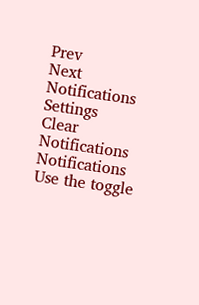Prev
Next
Notifications
Settings
Clear Notifications
Notifications
Use the toggle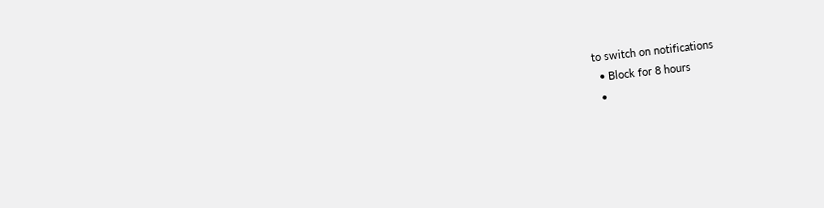to switch on notifications
  • Block for 8 hours
  •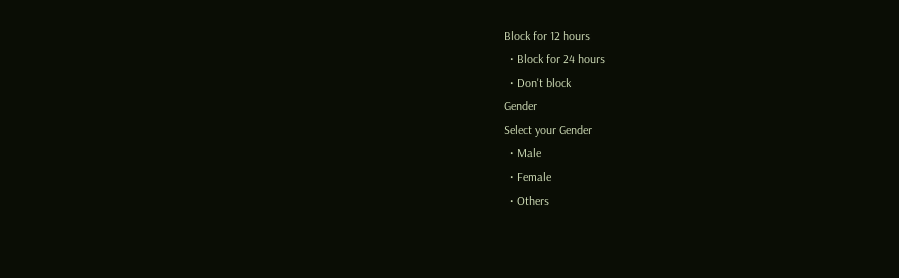Block for 12 hours
  • Block for 24 hours
  • Don't block
Gender
Select your Gender
  • Male
  • Female
  • Others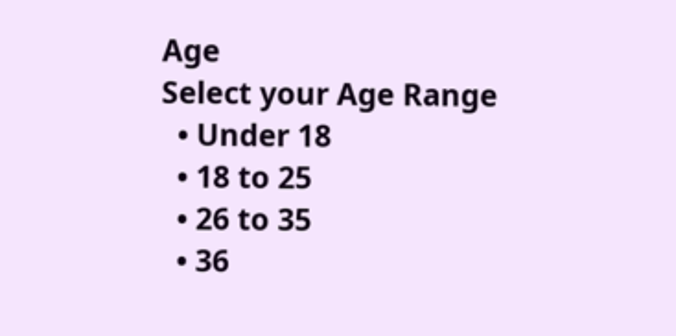Age
Select your Age Range
  • Under 18
  • 18 to 25
  • 26 to 35
  • 36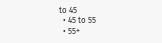to 45
  • 45 to 55
  • 55+